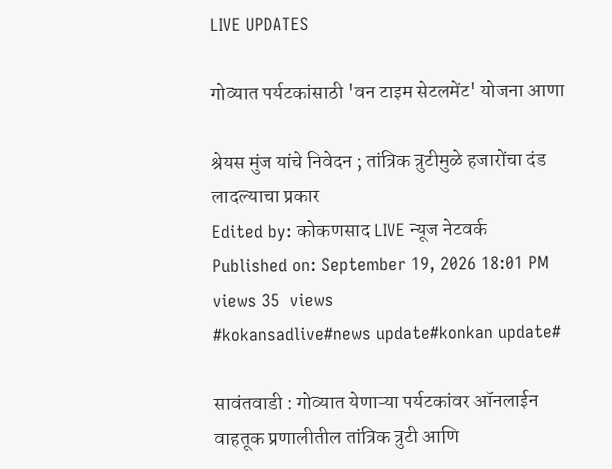LIVE UPDATES

गोव्यात पर्यटकांसाठी 'वन टाइम सेटलमेंट' योजना आणा

श्रेयस मुंज यांचे निवेदन ; तांत्रिक त्रुटीमुळे हजारोंचा दंड लादल्याचा प्रकार
Edited by: कोकणसाद LIVE न्यूज नेटवर्क
Published on: September 19, 2026 18:01 PM
views 35  views
#kokansadlive#news update#konkan update#

सावंतवाडी : गोव्यात येणाऱ्या पर्यटकांवर ऑनलाईन वाहतूक प्रणालीतील तांत्रिक त्रुटी आणि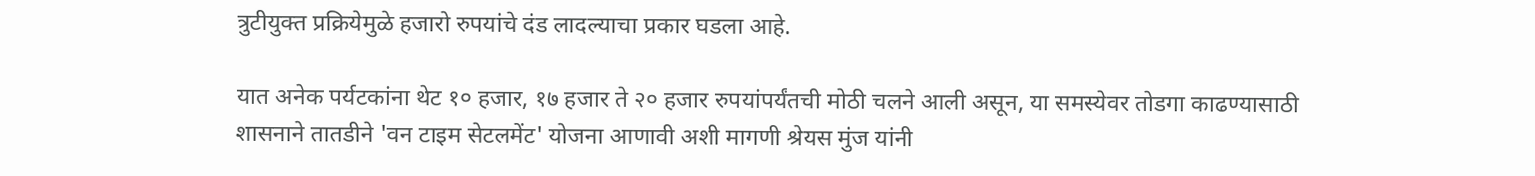त्रुटीयुक्त प्रक्रियेमुळे हजारो रुपयांचे दंड लादल्याचा प्रकार घडला आहे.

यात अनेक पर्यटकांना थेट १० हजार, १७ हजार ते २० हजार रुपयांपर्यंतची मोठी चलने आली असून, या समस्येवर तोडगा काढण्यासाठी शासनाने तातडीने 'वन टाइम सेटलमेंट' योजना आणावी अशी मागणी श्रेयस मुंज यांनी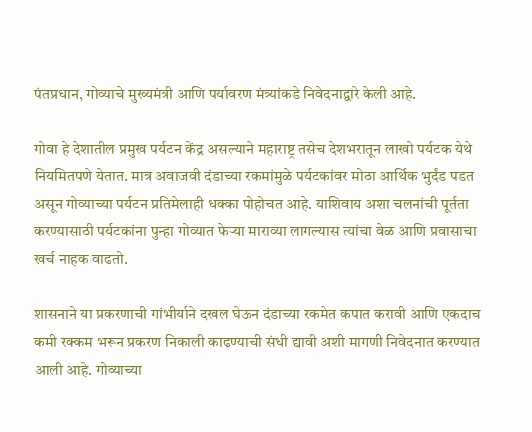पंतप्रधान, गोव्याचे मुख्यमंत्री आणि पर्यावरण मंत्र्यांकडे निवेदनाद्वारे केली आहे.

गोवा हे देशातील प्रमुख पर्यटन केंद्र असल्याने महाराष्ट्र तसेच देशभरातून लाखो पर्यटक येथे नियमितपणे येतात. मात्र अवाजवी दंडाच्या रकमांमुळे पर्यटकांवर मोठा आर्थिक भुर्दंड पडत असून गोव्याच्या पर्यटन प्रतिमेलाही धक्का पोहोचत आहे. याशिवाय अशा चलनांची पूर्तता करण्यासाठी पर्यटकांना पुन्हा गोव्यात फेऱ्या माराव्या लागल्यास त्यांचा वेळ आणि प्रवासाचा खर्च नाहक वाढतो.

शासनाने या प्रकरणाची गांभीर्याने दखल घेऊन दंडाच्या रकमेत कपात करावी आणि एकदाच कमी रक्कम भरून प्रकरण निकाली काढण्याची संधी द्यावी अशी मागणी निवेदनात करण्यात आली आहे. गोव्याच्या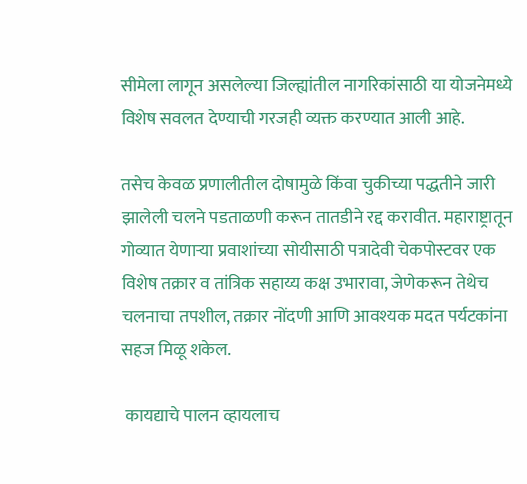सीमेला लागून असलेल्या जिल्ह्यांतील नागरिकांसाठी या योजनेमध्ये विशेष सवलत देण्याची गरजही व्यक्त करण्यात आली आहे.

तसेच केवळ प्रणालीतील दोषामुळे किंवा चुकीच्या पद्धतीने जारी झालेली चलने पडताळणी करून तातडीने रद्द करावीत. महाराष्ट्रातून गोव्यात येणाऱ्या प्रवाशांच्या सोयीसाठी पत्रादेवी चेकपोस्टवर एक विशेष तक्रार व तांत्रिक सहाय्य कक्ष उभारावा, जेणेकरून तेथेच चलनाचा तपशील, तक्रार नोंदणी आणि आवश्यक मदत पर्यटकांना सहज मिळू शकेल.

 कायद्याचे पालन व्हायलाच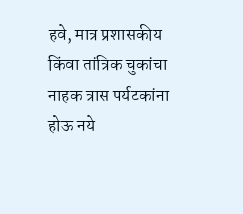हवे, मात्र प्रशासकीय किंवा तांत्रिक चुकांचा नाहक त्रास पर्यटकांना होऊ नये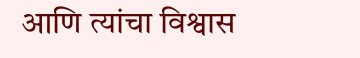आणि त्यांचा विश्वास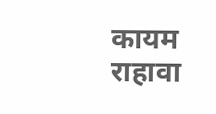कायम राहावा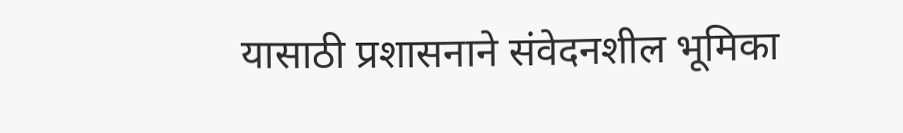यासाठी प्रशासनाने संवेदनशील भूमिका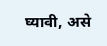घ्यावी, असे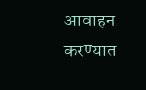आवाहन करण्यात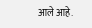आले आहे.